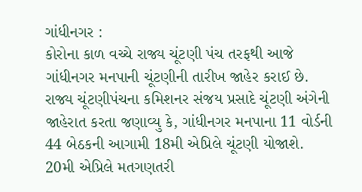ગાંધીનગર :
કોરોના કાળ વચ્ચે રાજ્ય ચૂંટણી પંચ તરફથી આજે ગાંધીનગર મનપાની ચૂંટણીની તારીખ જાહેર કરાઈ છે. રાજ્ય ચૂંટણીપંચના કમિશનર સંજય પ્રસાદે ચૂંટણી અંગેની જાહેરાત કરતા જણાવ્યુ કે, ગાંધીનગર મનપાના 11 વોર્ડની 44 બેઠકની આગામી 18મી એપ્રિલે ચૂંટણી યોજાશે. 20મી એપ્રિલે મતગણતરી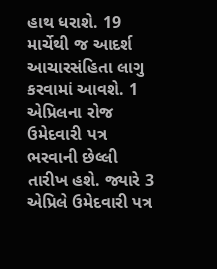હાથ ધરાશે. 19 માર્ચેથી જ આદર્શ આચારસંહિતા લાગુ કરવામાં આવશે. 1 એપ્રિલના રોજ ઉમેદવારી પત્ર ભરવાની છેલ્લી તારીખ હશે. જ્યારે 3 એપ્રિલે ઉમેદવારી પત્ર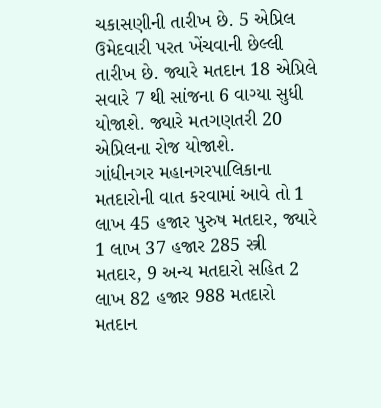ચકાસણીની તારીખ છે. 5 એપ્રિલ ઉમેદવારી પરત ખેંચવાની છેલ્લી તારીખ છે. જ્યારે મતદાન 18 એપ્રિલે સવારે 7 થી સાંજના 6 વાગ્યા સુધી યોજાશે. જ્યારે મતગણતરી 20 એપ્રિલના રોજ યોજાશે.
ગાંધીનગર મહાનગરપાલિકાના મતદારોની વાત કરવામાં આવે તો 1 લાખ 45 હજાર પુરુષ મતદાર, જ્યારે 1 લાખ 37 હજાર 285 સ્ત્રી મતદાર, 9 અન્ય મતદારો સહિત 2 લાખ 82 હજાર 988 મતદારો મતદાન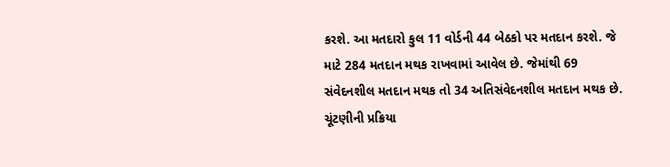કરશે. આ મતદારો કુલ 11 વોર્ડની 44 બેઠકો પર મતદાન કરશે. જે માટે 284 મતદાન મથક રાખવામાં આવેલ છે. જેમાંથી 69 સંવેદનશીલ મતદાન મથક તો 34 અતિસંવેદનશીલ મતદાન મથક છે. ચૂંટણીની પ્રક્રિયા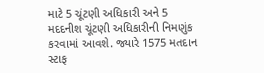માટે 5 ચૂંટણી અધિકારી અને 5 મદદનીશ ચૂંટણી અધિકારીની નિમણુંક કરવામાં આવશે. જ્યારે 1575 મતદાન સ્ટાફ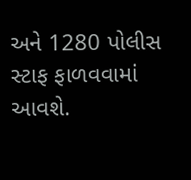અને 1280 પોલીસ સ્ટાફ ફાળવવામાં આવશે.